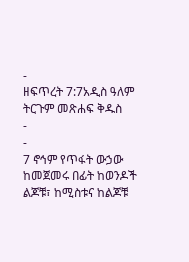-
ዘፍጥረት 7:7አዲስ ዓለም ትርጉም መጽሐፍ ቅዱስ
-
-
7 ኖኅም የጥፋት ውኃው ከመጀመሩ በፊት ከወንዶች ልጆቹ፣ ከሚስቱና ከልጆቹ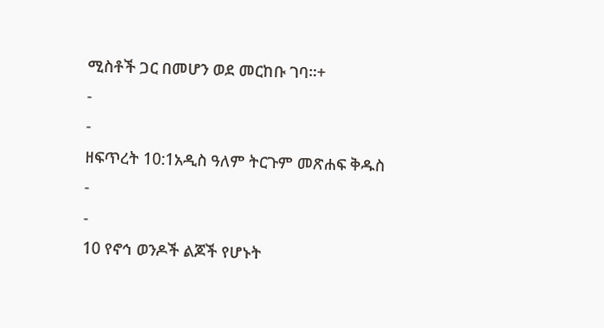ሚስቶች ጋር በመሆን ወደ መርከቡ ገባ።+
-
-
ዘፍጥረት 10:1አዲስ ዓለም ትርጉም መጽሐፍ ቅዱስ
-
-
10 የኖኅ ወንዶች ልጆች የሆኑት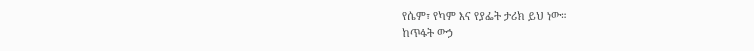የሴም፣ የካም እና የያፌት ታሪክ ይህ ነው።
ከጥፋት ውኃ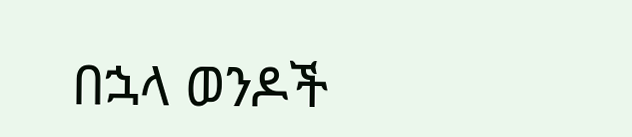በኋላ ወንዶች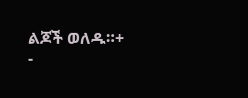ልጆች ወለዱ።+
-